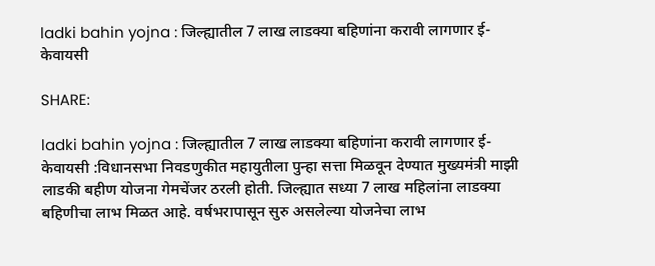ladki bahin yojna : जिल्ह्यातील 7 लाख लाडक्या बहिणांना करावी लागणार ई-केवायसी

SHARE:

ladki bahin yojna : जिल्ह्यातील 7 लाख लाडक्या बहिणांना करावी लागणार ई-केवायसी :विधानसभा निवडणुकीत महायुतीला पुन्हा सत्ता मिळवून देण्यात मुख्यमंत्री माझी लाडकी बहीण योजना गेमचेंजर ठरली होती. जिल्ह्यात सध्या 7 लाख महिलांना लाडक्या बहिणीचा लाभ मिळत आहे. वर्षभरापासून सुरु असलेल्या योजनेचा लाभ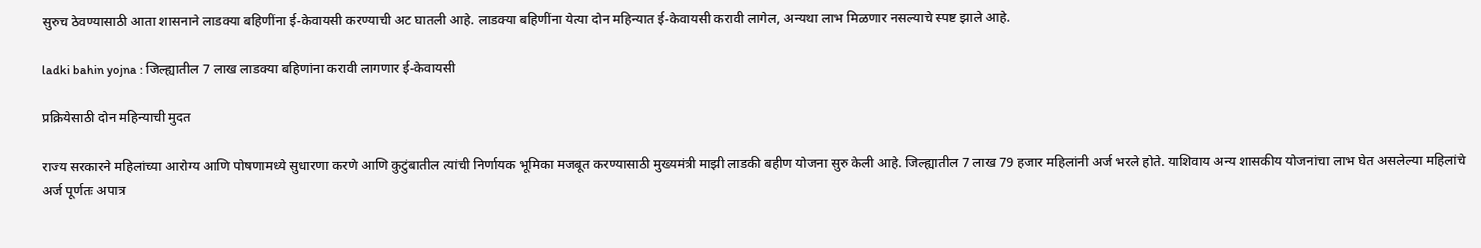सुरुच ठेवण्यासाठी आता शासनाने लाडक्या बहिणींना ई-केवायसी करण्याची अट घातली आहे. लाडक्या बहिणींना येत्या दोन महिन्यात ई-केवायसी करावी लागेल, अन्यथा लाभ मिळणार नसल्याचे स्पष्ट झाले आहे.

ladki bahin yojna : जिल्ह्यातील 7 लाख लाडक्या बहिणांना करावी लागणार ई-केवायसी

प्रक्रियेसाठी दोन महिन्याची मुदत

राज्य सरकारने महिलांच्या आरोग्य आणि पोषणामध्ये सुधारणा करणे आणि कुटुंबातील त्यांची निर्णायक भूमिका मजबूत करण्यासाठी मुख्यमंत्री माझी लाडकी बहीण योजना सुरु केली आहे. जिल्ह्यातील 7 लाख 79 हजार महिलांनी अर्ज भरले होते. याशिवाय अन्य शासकीय योजनांचा लाभ घेत असलेल्या महिलांचे अर्ज पूर्णतः अपात्र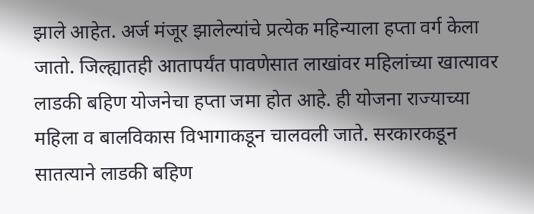झाले आहेत. अर्ज मंजूर झालेल्यांचे प्रत्येक महिन्याला हप्ता वर्ग केला जातो. जिल्ह्यातही आतापर्यंत पावणेसात लाखांवर महिलांच्या खात्यावर लाडकी बहिण योजनेचा हप्ता जमा होत आहे. ही योजना राज्याच्या महिला व बालविकास विभागाकडून चालवली जाते. सरकारकडून सातत्याने लाडकी बहिण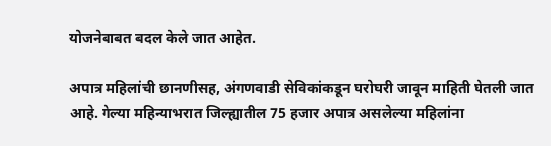योजनेबाबत बदल केले जात आहेत.

अपात्र महिलांची छानणीसह, अंगणवाडी सेविकांकडून घरोघरी जावून माहिती घेतली जात आहे. गेल्या महिन्याभरात जिल्ह्यातील 75 हजार अपात्र असलेल्या महिलांना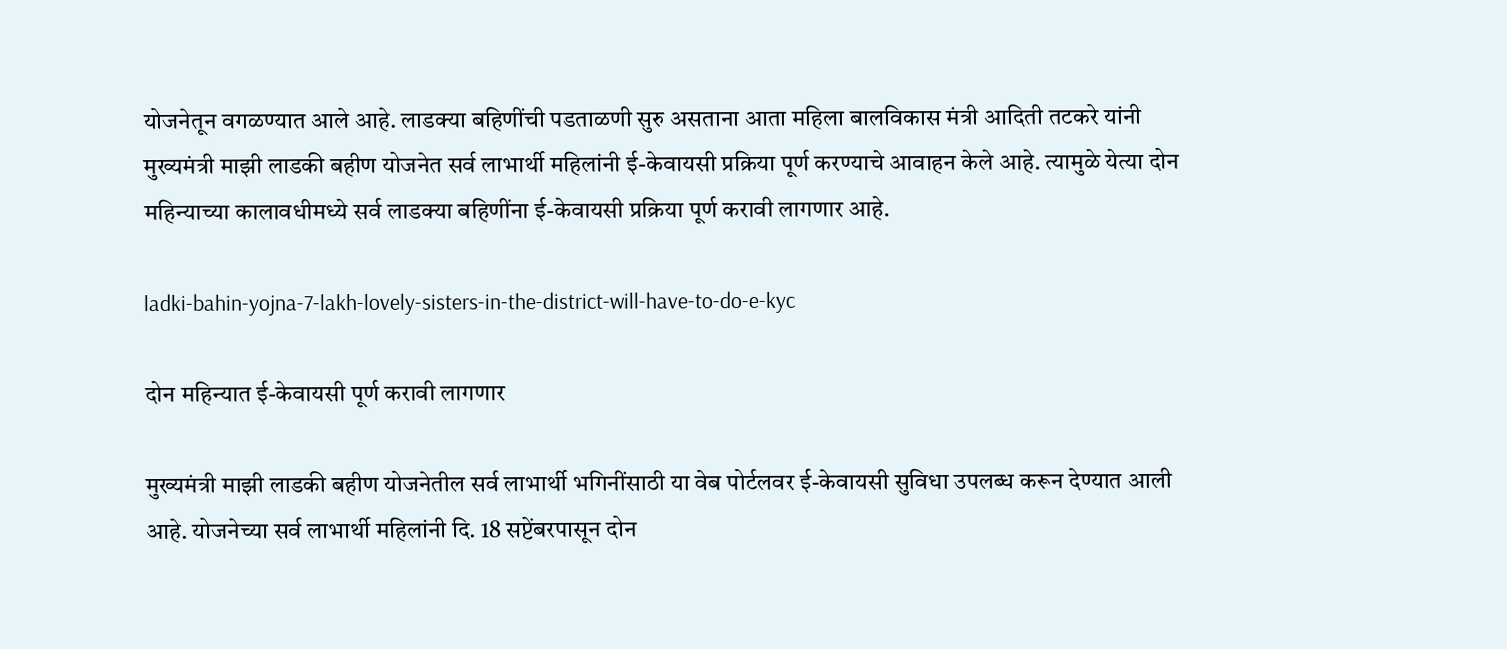योजनेतून वगळण्यात आले आहे. लाडक्या बहिणींची पडताळणी सुरु असताना आता महिला बालविकास मंत्री आदिती तटकरे यांनी मुख्यमंत्री माझी लाडकी बहीण योजनेत सर्व लाभार्थी महिलांनी ई-केवायसी प्रक्रिया पूर्ण करण्याचे आवाहन केले आहे. त्यामुळे येत्या दोन महिन्याच्या कालावधीमध्ये सर्व लाडक्या बहिणींना ई-केवायसी प्रक्रिया पूर्ण करावी लागणार आहे.

ladki-bahin-yojna-7-lakh-lovely-sisters-in-the-district-will-have-to-do-e-kyc

दोन महिन्यात ई-केवायसी पूर्ण करावी लागणार

मुख्यमंत्री माझी लाडकी बहीण योजनेतील सर्व लाभार्थी भगिनींसाठी या वेब पोर्टलवर ई-केवायसी सुविधा उपलब्ध करून देण्यात आली आहे. योजनेच्या सर्व लाभार्थी महिलांनी दि. 18 सप्टेंबरपासून दोन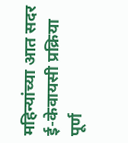महिन्यांच्या आत सदर ई-केवायसी प्रक्रिया पूर्ण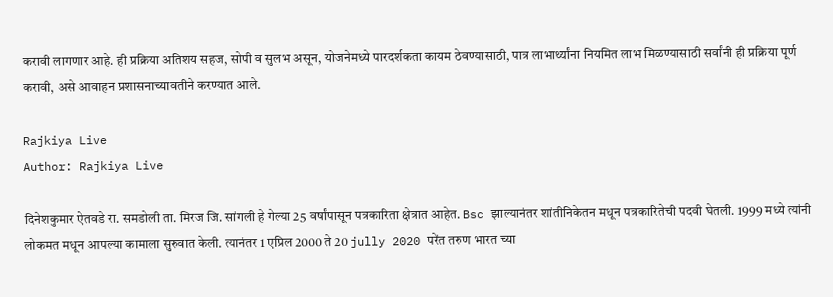करावी लागणार आहे. ही प्रक्रिया अतिशय सहज, सोपी व सुलभ असून, योजनेमध्ये पारदर्शकता कायम ठेवण्यासाठी, पात्र लाभार्थ्यांना नियमित लाभ मिळण्यासाठी सर्वांनी ही प्रक्रिया पूर्ण करावी, असे आवाहन प्रशासनाच्यावतीने करण्यात आले.

Rajkiya Live
Author: Rajkiya Live

दिनेशकुमार ऐतवडे रा. समडोली ता. मिरज जि. सांगली हे गेल्या 25 वर्षांपासून पत्रकारिता क्षेत्रात आहेत. Bsc झाल्यानंतर शांतीनिकेतन मधून पत्रकारितेची पदवी घेतली. 1999 मध्ये त्यांनी लोकमत मधून आपल्या कामाला सुरुवात केली. त्यानंतर 1 एप्रिल 2000 ते 20 jully 2020 परेंत तरुण भारत च्या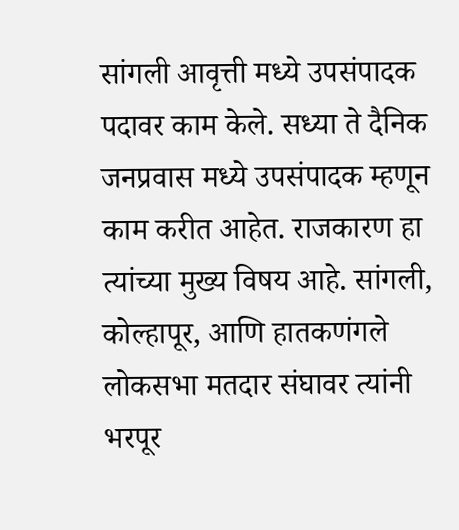सांगली आवृत्ती मध्ये उपसंपादक पदावर काम केले. सध्या ते दैनिक जनप्रवास मध्ये उपसंपादक म्हणून काम करीत आहेत. राजकारण हा त्यांच्या मुख्य विषय आहे. सांगली, कोल्हापूर, आणि हातकणंगले लोकसभा मतदार संघावर त्यांनी भरपूर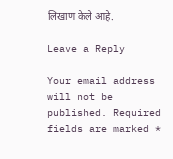लिखाण केले आहे.

Leave a Reply

Your email address will not be published. Required fields are marked *